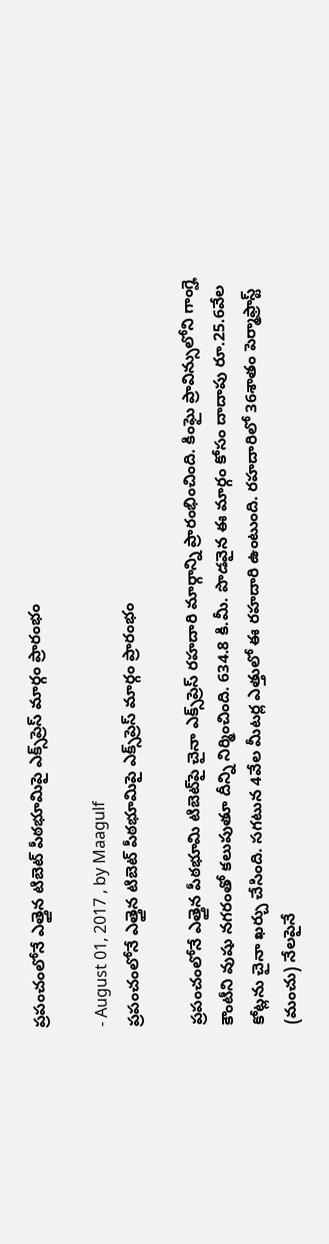ప్రపంచంలోనే ఎత్తైన టిబెట్‌ పీఠభూమిపై ఎక్స్‌ప్రెస్‌ మార్గం ప్రారంభం

- August 01, 2017 , by Maagulf
ప్రపంచంలోనే ఎత్తైన టిబెట్‌ పీఠభూమిపై ఎక్స్‌ప్రెస్‌ మార్గం ప్రారంభం

ప్రపంచంలోనే ఎత్తైన పీఠభూమి టిబెట్‌పై చైనా ఎక్స్‌ప్రెస్‌ రహదారి మార్గాన్ని ప్రారంభించింది. కింఘై ప్రావిన్సులోని గాంగ్హె కౌంటీని వుషు నగరంతో కలుపుతూ దీన్ని నిర్మించింది. 634.8 కి.మీ. పొడవైన ఈ మార్గం కోసం దాదాపు రూ.25.6వేల కోట్లను చైనా ఖర్చు చేసింది. సగటున 4వేల మీటర్ల ఎత్తులో ఈ రహదారి ఉంటుంది. రహదారిలో 36శాతం పెర్మాఫ్రాస్ట్‌ (మంచు) నేలపైనే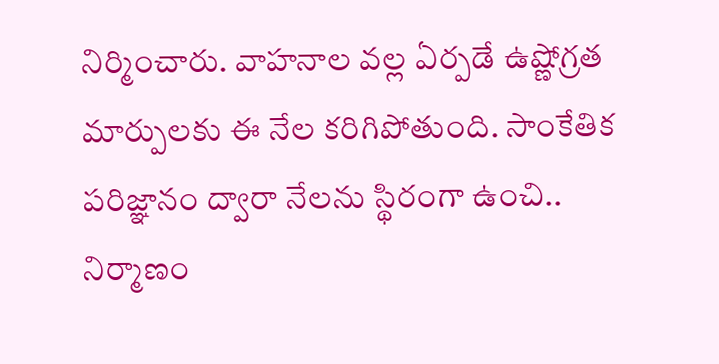నిర్మించారు. వాహనాల వల్ల ఏర్పడే ఉష్ణోగ్రత మార్పులకు ఈ నేల కరిగిపోతుంది. సాంకేతిక పరిజ్ఞానం ద్వారా నేలను స్థిరంగా ఉంచి.. నిర్మాణం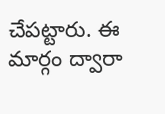చేపట్టారు. ఈ మార్గం ద్వారా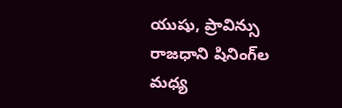యుషు, ప్రావిన్సు రాజధాని షినింగ్‌ల మధ్య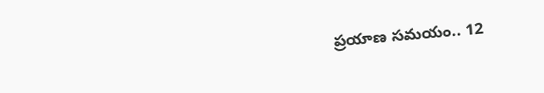ప్రయాణ సమయం.. 12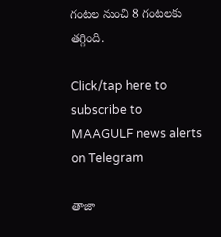గంటల నుంచి 8 గంటలకు తగ్గింది.

Click/tap here to subscribe to MAAGULF news alerts on Telegram

తాజా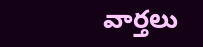వార్తలు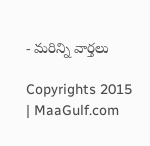- మరిన్ని వార్తలు

Copyrights 2015 | MaaGulf.com